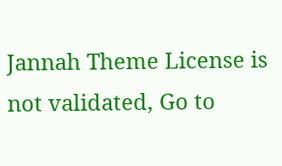Jannah Theme License is not validated, Go to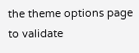the theme options page to validate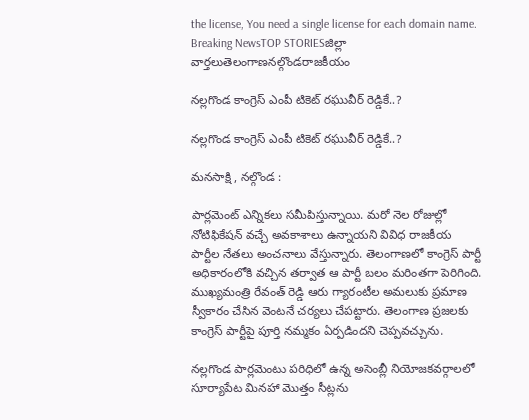the license, You need a single license for each domain name.
Breaking NewsTOP STORIESజిల్లా వార్తలుతెలంగాణనల్గొండరాజకీయం

నల్లగొండ కాంగ్రెస్ ఎంపీ టికెట్ రఘువీర్ రెడ్డికే..?

నల్లగొండ కాంగ్రెస్ ఎంపీ టికెట్ రఘువీర్ రెడ్డికే..?

మనసాక్షి , నల్గొండ :

పార్లమెంట్ ఎన్నికలు సమీపిస్తున్నాయి. మరో నెల రోజుల్లో నోటిఫికేషన్ వచ్చే అవకాశాలు ఉన్నాయని వివిధ రాజకీయ పార్టీల నేతలు అంచనాలు వేస్తున్నారు. తెలంగాణలో కాంగ్రెస్ పార్టీ అధికారంలోకి వచ్చిన తర్వాత ఆ పార్టీ బలం మరింతగా పెరిగింది. ముఖ్యమంత్రి రేవంత్ రెడ్డి ఆరు గ్యారంటీల అమలుకు ప్రమాణ స్వీకారం చేసిన వెంటనే చర్యలు చేపట్టారు. తెలంగాణ ప్రజలకు కాంగ్రెస్ పార్టీపై పూర్తి నమ్మకం ఏర్పడిందని చెప్పవచ్చును.

నల్లగొండ పార్లమెంటు పరిధిలో ఉన్న అసెంబ్లీ నియోజకవర్గాలలో సూర్యాపేట మినహా మొత్తం సీట్లను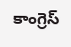కాంగ్రెస్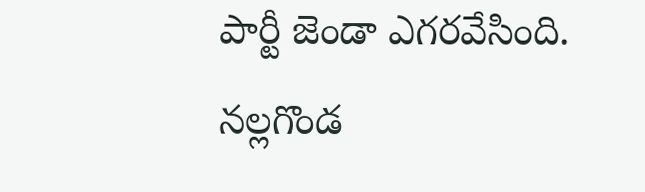పార్టీ జెండా ఎగరవేసింది. నల్లగొండ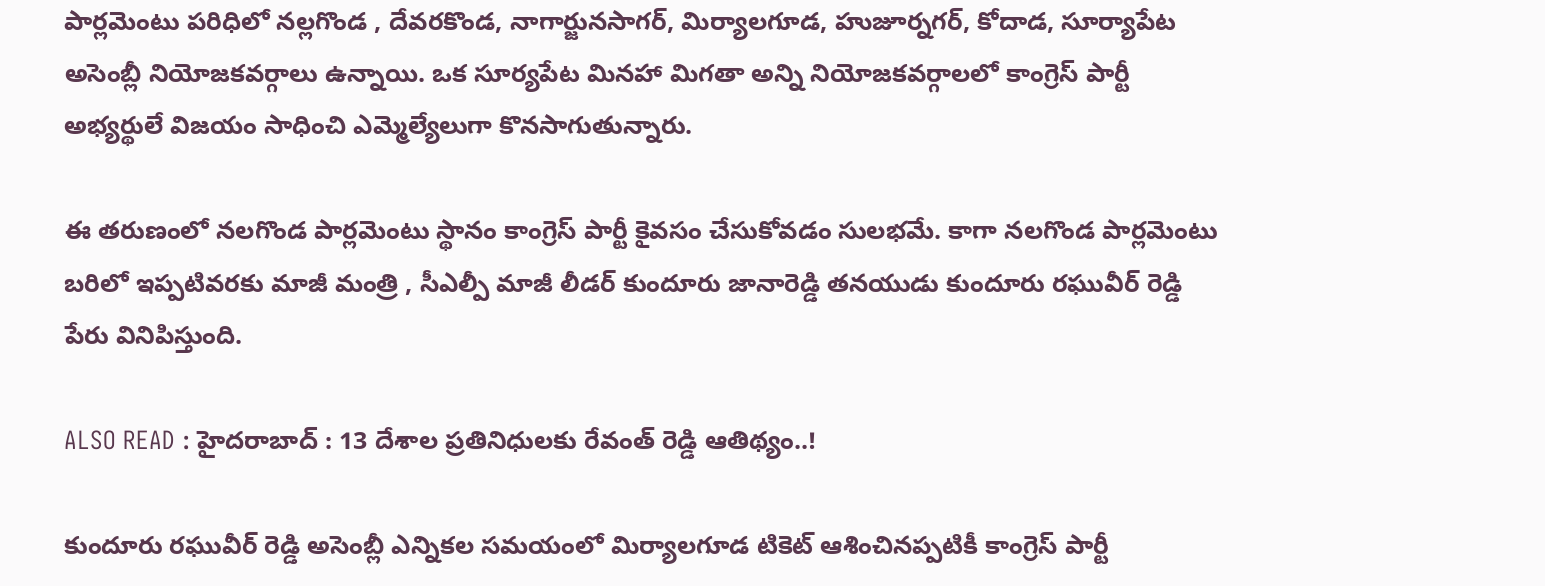పార్లమెంటు పరిధిలో నల్లగొండ , దేవరకొండ, నాగార్జునసాగర్, మిర్యాలగూడ, హుజూర్నగర్, కోదాడ, సూర్యాపేట అసెంబ్లీ నియోజకవర్గాలు ఉన్నాయి. ఒక సూర్యపేట మినహా మిగతా అన్ని నియోజకవర్గాలలో కాంగ్రెస్ పార్టీ అభ్యర్థులే విజయం సాధించి ఎమ్మెల్యేలుగా కొనసాగుతున్నారు.

ఈ తరుణంలో నలగొండ పార్లమెంటు స్థానం కాంగ్రెస్ పార్టీ కైవసం చేసుకోవడం సులభమే. కాగా నలగొండ పార్లమెంటు బరిలో ఇప్పటివరకు మాజీ మంత్రి , సీఎల్పీ మాజీ లీడర్ కుందూరు జానారెడ్డి తనయుడు కుందూరు రఘువీర్ రెడ్డి పేరు వినిపిస్తుంది.

ALSO READ : హైదరాబాద్ : 13 దేశాల ప్రతినిధులకు రేవంత్ రెడ్డి ఆతిథ్యం..!

కుందూరు రఘువీర్ రెడ్డి అసెంబ్లీ ఎన్నికల సమయంలో మిర్యాలగూడ టికెట్ ఆశించినప్పటికీ కాంగ్రెస్ పార్టీ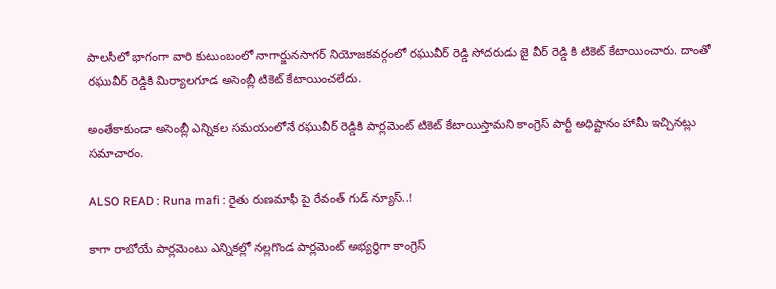పాలసీలో భాగంగా వారి కుటుంబంలో నాగార్జునసాగర్ నియోజకవర్గంలో రఘువీర్ రెడ్డి సోదరుడు జై వీర్ రెడ్డి కి టికెట్ కేటాయించారు. దాంతో రఘువీర్ రెడ్డికి మిర్యాలగూడ అసెంబ్లీ టికెట్ కేటాయించలేదు.

అంతేకాకుండా అసెంబ్లీ ఎన్నికల సమయంలోనే రఘువీర్ రెడ్డికి పార్లమెంట్ టికెట్ కేటాయిస్తామని కాంగ్రెస్ పార్టీ అధిష్టానం హామీ ఇచ్చినట్లు సమాచారం.

ALSO READ : Runa mafi : రైతు రుణమాఫీ పై రేవంత్ గుడ్ న్యూస్..!

కాగా రాబోయే పార్లమెంటు ఎన్నికల్లో నల్లగొండ పార్లమెంట్ అభ్యర్థిగా కాంగ్రెస్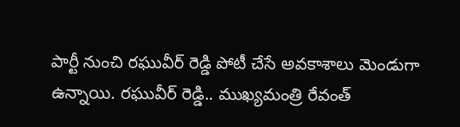పార్టీ నుంచి రఘువీర్ రెడ్డి పోటీ చేసే అవకాశాలు మెండుగా ఉన్నాయి. రఘువీర్ రెడ్డి.. ముఖ్యమంత్రి రేవంత్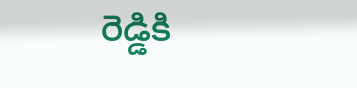రెడ్డికి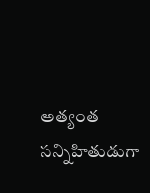అత్యంత సన్నిహితుడుగా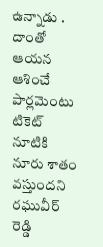ఉన్నాడు . దాంతో ఆయన ఆశించే పార్లమెంటు టికెట్ నూటికి నూరు శాతం వస్తుందని రఘువీర్ రెడ్డి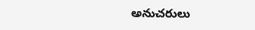అనుచరులు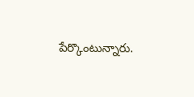పేర్కొంటున్నారు.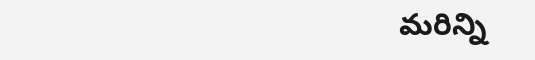మరిన్ని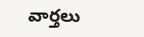వార్తలు